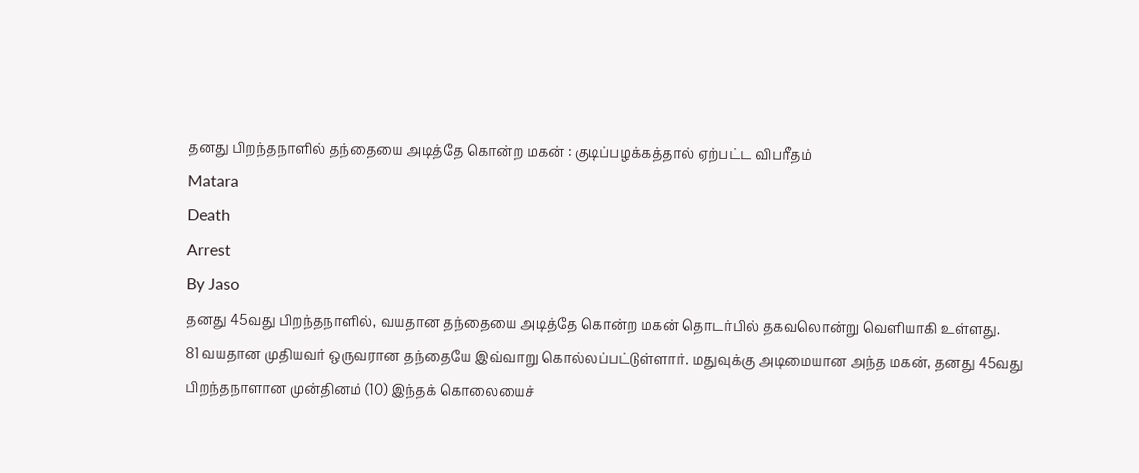தனது பிறந்தநாளில் தந்தையை அடித்தே கொன்ற மகன் : குடிப்பழக்கத்தால் ஏற்பட்ட விபரீதம்
Matara
Death
Arrest
By Jaso
தனது 45வது பிறந்தநாளில், வயதான தந்தையை அடித்தே கொன்ற மகன் தொடர்பில் தகவலொன்று வெளியாகி உள்ளது.
81 வயதான முதியவர் ஒருவரான தந்தையே இவ்வாறு கொல்லப்பட்டுள்ளார். மதுவுக்கு அடிமையான அந்த மகன், தனது 45வது பிறந்தநாளான முன்தினம் (10) இந்தக் கொலையைச்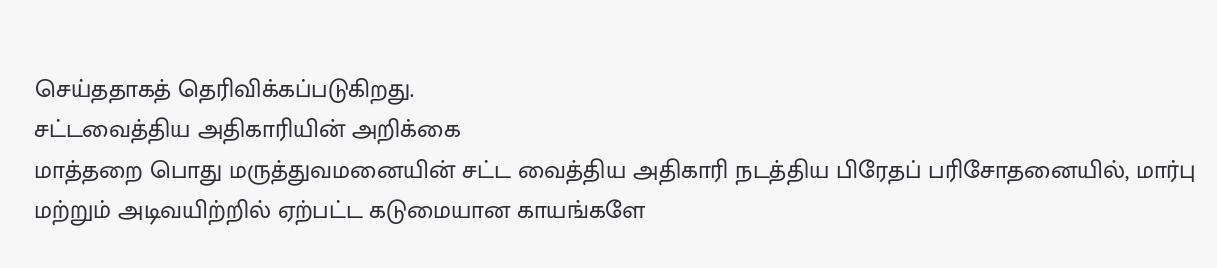செய்ததாகத் தெரிவிக்கப்படுகிறது.
சட்டவைத்திய அதிகாரியின் அறிக்கை
மாத்தறை பொது மருத்துவமனையின் சட்ட வைத்திய அதிகாரி நடத்திய பிரேதப் பரிசோதனையில், மார்பு மற்றும் அடிவயிற்றில் ஏற்பட்ட கடுமையான காயங்களே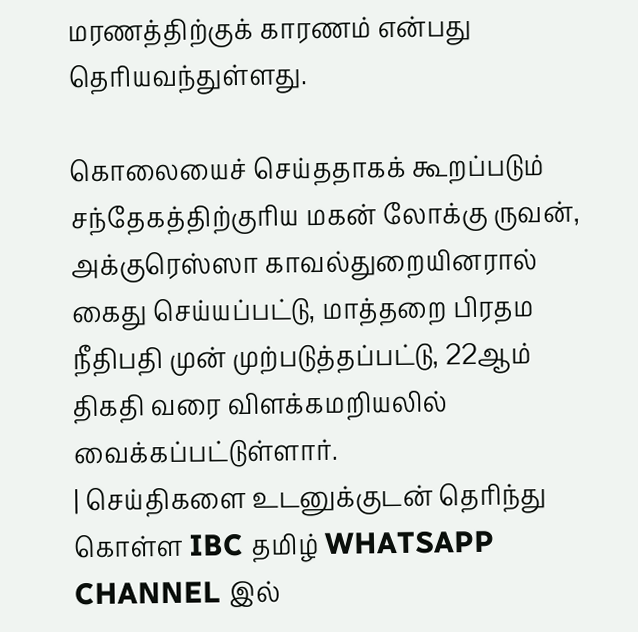மரணத்திற்குக் காரணம் என்பது தெரியவந்துள்ளது.

கொலையைச் செய்ததாகக் கூறப்படும் சந்தேகத்திற்குரிய மகன் லோக்கு ருவன், அக்குரெஸ்ஸா காவல்துறையினரால் கைது செய்யப்பட்டு, மாத்தறை பிரதம நீதிபதி முன் முற்படுத்தப்பட்டு, 22ஆம் திகதி வரை விளக்கமறியலில் வைக்கப்பட்டுள்ளார்.
| செய்திகளை உடனுக்குடன் தெரிந்து கொள்ள IBC தமிழ் WHATSAPP CHANNEL இல்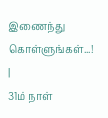இணைந்து கொள்ளுங்கள்...! |
31ம் நாள்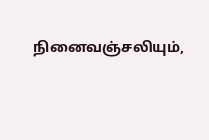நினைவஞ்சலியும்,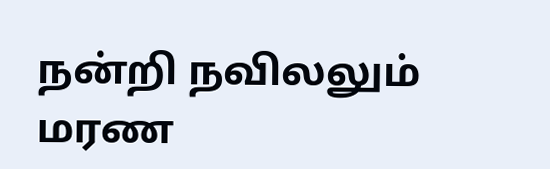நன்றி நவிலலும்
மரண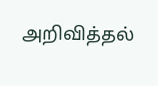அறிவித்தல்